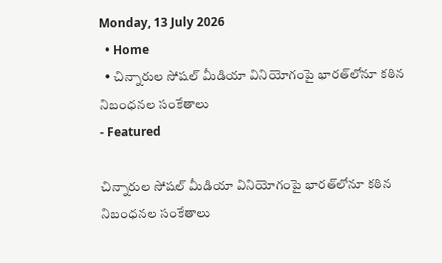Monday, 13 July 2026
  • Home
  • చిన్నారుల సోషల్ మీడియా వినియోగంపై భారత్‌లోనూ కఠిన నిబంధనల సంకేతాలు
- Featured

చిన్నారుల సోషల్ మీడియా వినియోగంపై భారత్‌లోనూ కఠిన నిబంధనల సంకేతాలు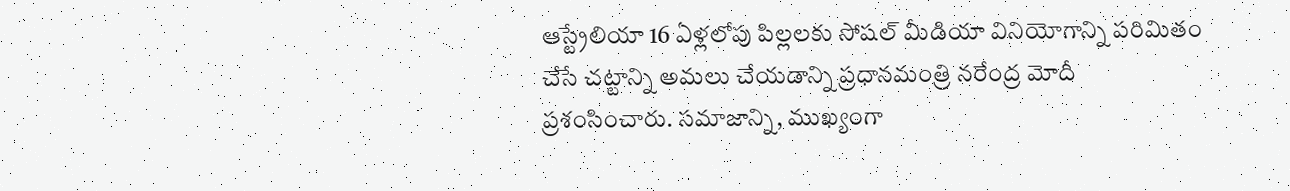ఆస్ట్రేలియా 16 ఏళ్లలోపు పిల్లలకు సోషల్ మీడియా వినియోగాన్ని పరిమితం చేసే చట్టాన్ని అమలు చేయడాన్ని ప్రధానమంత్రి నరేంద్ర మోదీ ప్రశంసించారు. సమాజాన్ని, ముఖ్యంగా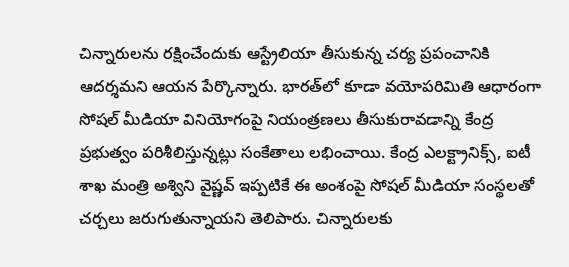చిన్నారులను రక్షించేందుకు ఆస్ట్రేలియా తీసుకున్న చర్య ప్రపంచానికి ఆదర్శమని ఆయన పేర్కొన్నారు. భారత్‌లో కూడా వయోపరిమితి ఆధారంగా సోషల్ మీడియా వినియోగంపై నియంత్రణలు తీసుకురావడాన్ని కేంద్ర ప్రభుత్వం పరిశీలిస్తున్నట్లు సంకేతాలు లభించాయి. కేంద్ర ఎలక్ట్రానిక్స్, ఐటీ శాఖ మంత్రి అశ్విని వైష్ణవ్ ఇప్పటికే ఈ అంశంపై సోషల్ మీడియా సంస్థలతో చర్చలు జరుగుతున్నాయని తెలిపారు. చిన్నారులకు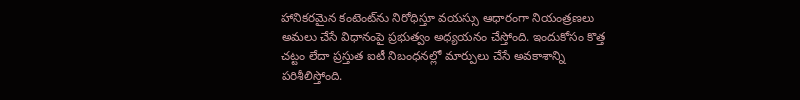హానికరమైన కంటెంట్‌ను నిరోధిస్తూ వయస్సు ఆధారంగా నియంత్రణలు అమలు చేసే విధానంపై ప్రభుత్వం అధ్యయనం చేస్తోంది. ఇందుకోసం కొత్త చట్టం లేదా ప్రస్తుత ఐటీ నిబంధనల్లో మార్పులు చేసే అవకాశాన్ని పరిశీలిస్తోంది.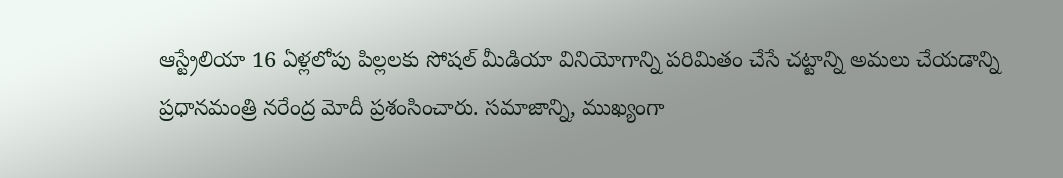ఆస్ట్రేలియా 16 ఏళ్లలోపు పిల్లలకు సోషల్ మీడియా వినియోగాన్ని పరిమితం చేసే చట్టాన్ని అమలు చేయడాన్ని ప్రధానమంత్రి నరేంద్ర మోదీ ప్రశంసించారు. సమాజాన్ని, ముఖ్యంగా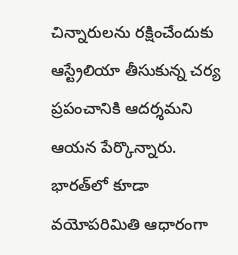చిన్నారులను రక్షించేందుకు ఆస్ట్రేలియా తీసుకున్న చర్య ప్రపంచానికి ఆదర్శమని ఆయన పేర్కొన్నారు. భారత్‌లో కూడా వయోపరిమితి ఆధారంగా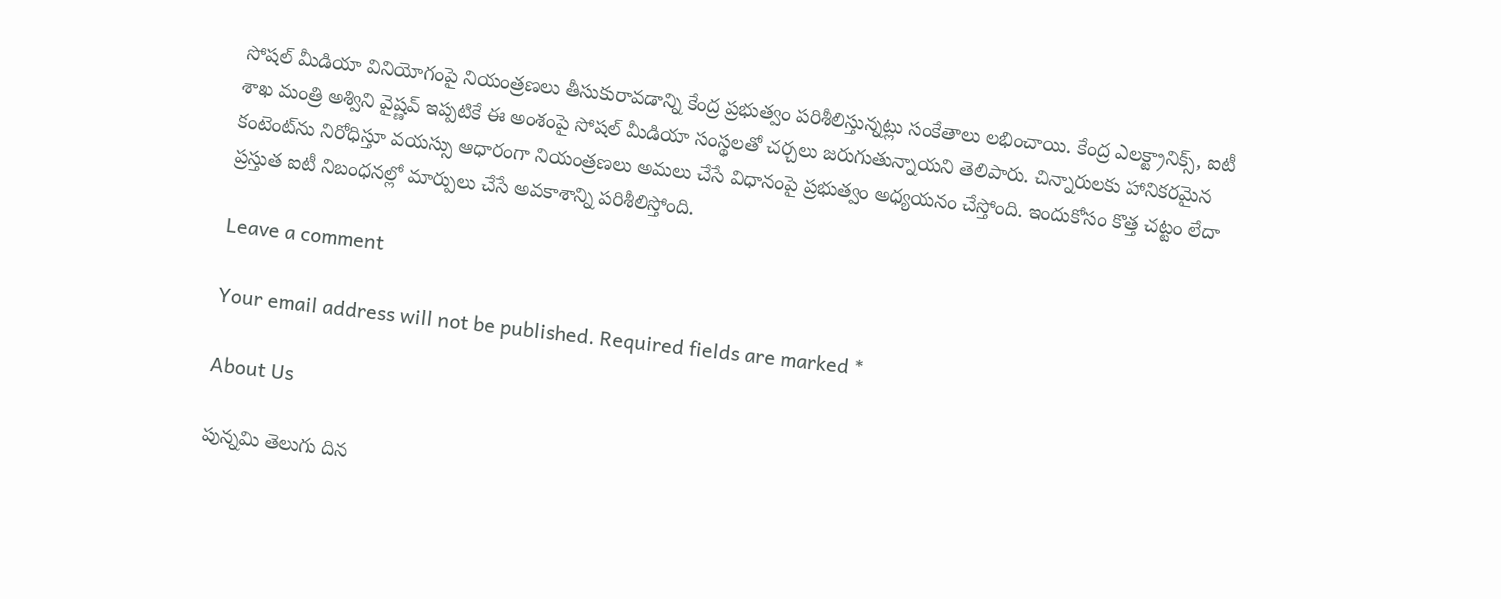సోషల్ మీడియా వినియోగంపై నియంత్రణలు తీసుకురావడాన్ని కేంద్ర ప్రభుత్వం పరిశీలిస్తున్నట్లు సంకేతాలు లభించాయి. కేంద్ర ఎలక్ట్రానిక్స్, ఐటీ శాఖ మంత్రి అశ్విని వైష్ణవ్ ఇప్పటికే ఈ అంశంపై సోషల్ మీడియా సంస్థలతో చర్చలు జరుగుతున్నాయని తెలిపారు. చిన్నారులకు హానికరమైన కంటెంట్‌ను నిరోధిస్తూ వయస్సు ఆధారంగా నియంత్రణలు అమలు చేసే విధానంపై ప్రభుత్వం అధ్యయనం చేస్తోంది. ఇందుకోసం కొత్త చట్టం లేదా ప్రస్తుత ఐటీ నిబంధనల్లో మార్పులు చేసే అవకాశాన్ని పరిశీలిస్తోంది.

Leave a comment

Your email address will not be published. Required fields are marked *

About Us

పున్నమి తెలుగు దిన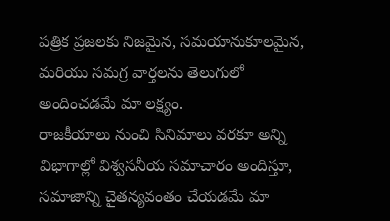పత్రిక ప్రజలకు నిజమైన, సమయానుకూలమైన, మరియు సమగ్ర వార్తలను తెలుగులో అందించడమే మా లక్ష్యం.
రాజకీయాలు నుంచి సినిమాలు వరకూ అన్ని విభాగాల్లో విశ్వసనీయ సమాచారం అందిస్తూ, సమాజాన్ని చైతన్యవంతం చేయడమే మా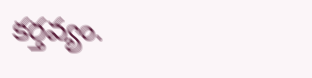కర్తవ్యం.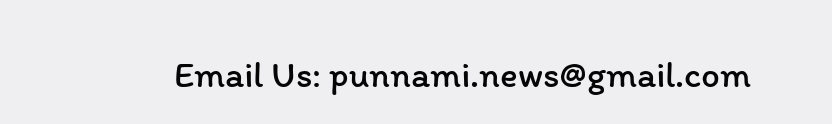Email Us: punnami.news@gmail.com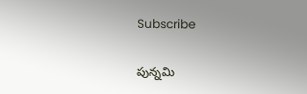Subscribe

పున్నమి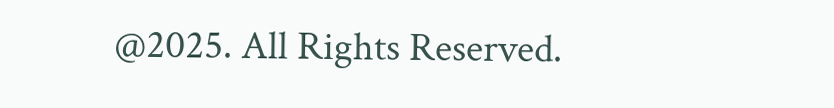@2025. All Rights Reserved.